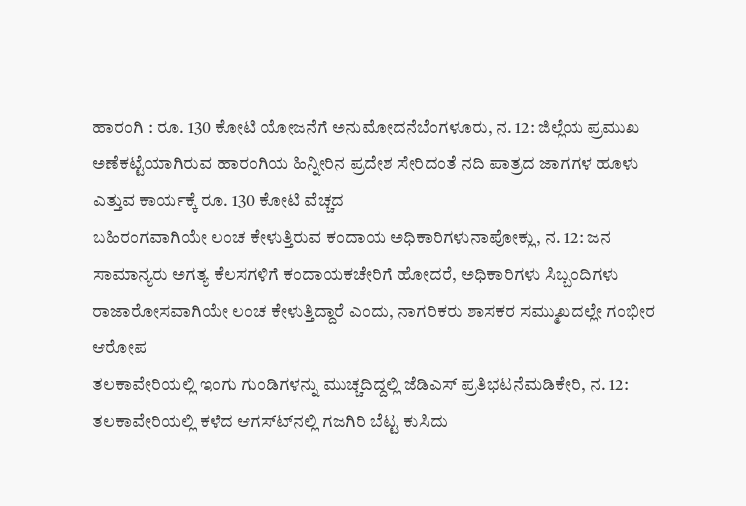ಹಾರಂಗಿ : ರೂ. 130 ಕೋಟಿ ಯೋಜನೆಗೆ ಅನುಮೋದನೆಬೆಂಗಳೂರು, ನ. 12: ಜಿಲ್ಲೆಯ ಪ್ರಮುಖ ಅಣೆಕಟ್ಟೆಯಾಗಿರುವ ಹಾರಂಗಿಯ ಹಿನ್ನೀರಿನ ಪ್ರದೇಶ ಸೇರಿದಂತೆ ನದಿ ಪಾತ್ರದ ಜಾಗಗಳ ಹೂಳು ಎತ್ತುವ ಕಾರ್ಯಕ್ಕೆ ರೂ. 130 ಕೋಟಿ ವೆಚ್ಚದ
ಬಹಿರಂಗವಾಗಿಯೇ ಲಂಚ ಕೇಳುತ್ತಿರುವ ಕಂದಾಯ ಅಧಿಕಾರಿಗಳುನಾಪೋಕ್ಲು, ನ. 12: ಜನ ಸಾಮಾನ್ಯರು ಅಗತ್ಯ ಕೆಲಸಗಳಿಗೆ ಕಂದಾಯಕಚೇರಿಗೆ ಹೋದರೆ, ಅಧಿಕಾರಿಗಳು ಸಿಬ್ಬಂದಿಗಳು ರಾಜಾರೋಸವಾಗಿಯೇ ಲಂಚ ಕೇಳುತ್ತಿದ್ದಾರೆ ಎಂದು, ನಾಗರಿಕರು ಶಾಸಕರ ಸಮ್ಮುಖದಲ್ಲೇ ಗಂಭೀರ ಆರೋಪ
ತಲಕಾವೇರಿಯಲ್ಲಿ ಇಂಗು ಗುಂಡಿಗಳನ್ನು ಮುಚ್ಚದಿದ್ದಲ್ಲಿ ಜೆಡಿಎಸ್ ಪ್ರತಿಭಟನೆಮಡಿಕೇರಿ, ನ. 12: ತಲಕಾವೇರಿಯಲ್ಲಿ ಕಳೆದ ಆಗಸ್ಟ್‍ನಲ್ಲಿ ಗಜಗಿರಿ ಬೆಟ್ಟ ಕುಸಿದು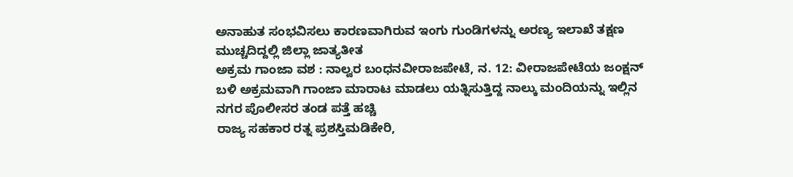ಅನಾಹುತ ಸಂಭವಿಸಲು ಕಾರಣವಾಗಿರುವ ಇಂಗು ಗುಂಡಿಗಳನ್ನು ಅರಣ್ಯ ಇಲಾಖೆ ತಕ್ಷಣ ಮುಚ್ಚದಿದ್ದಲ್ಲಿ ಜಿಲ್ಲಾ ಜಾತ್ಯತೀತ
ಅಕ್ರಮ ಗಾಂಜಾ ವಶ : ನಾಲ್ವರ ಬಂಧನವೀರಾಜಪೇಟೆ, ನ. 12: ವೀರಾಜಪೇಟೆಯ ಜಂಕ್ಷನ್ ಬಳಿ ಅಕ್ರಮವಾಗಿ ಗಾಂಜಾ ಮಾರಾಟ ಮಾಡಲು ಯತ್ನಿಸುತ್ತಿದ್ದ ನಾಲ್ಕು ಮಂದಿಯನ್ನು ಇಲ್ಲಿನ ನಗರ ಪೊಲೀಸರ ತಂಡ ಪತ್ತೆ ಹಚ್ಚಿ
ರಾಜ್ಯ ಸಹಕಾರ ರತ್ನ ಪ್ರಶಸ್ತಿಮಡಿಕೇರಿ,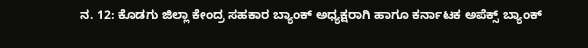ನ. 12: ಕೊಡಗು ಜಿಲ್ಲಾ ಕೇಂದ್ರ ಸಹಕಾರ ಬ್ಯಾಂಕ್ ಅಧ್ಯಕ್ಷರಾಗಿ ಹಾಗೂ ಕರ್ನಾಟಕ ಅಪೆಕ್ಸ್ ಬ್ಯಾಂಕ್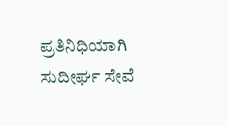ಪ್ರತಿನಿಧಿಯಾಗಿ ಸುದೀರ್ಘ ಸೇವೆ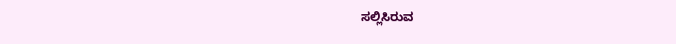ಸಲ್ಲಿಸಿರುವ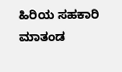ಹಿರಿಯ ಸಹಕಾರಿ ಮಾತಂಡ